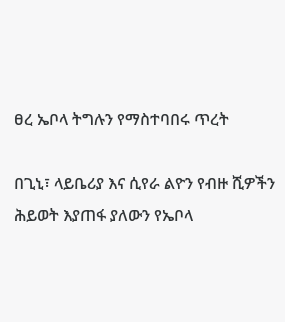ፀረ ኤቦላ ትግሉን የማስተባበሩ ጥረት

በጊኒ፣ ላይቤሪያ እና ሲየራ ልዮን የብዙ ሺዎችን ሕይወት እያጠፋ ያለውን የኤቦላ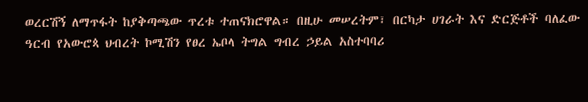ወረርሽኝ ለማጥፋት ከያቅጣጫው ጥረቱ ተጠናክሮዋል። በዚሁ መሠረትም፣ በርካታ ሀገራት እና ድርጅቶች ባለፈው ዓርብ የአውሮጳ ህብረት ኮሚሽን የፀረ ኤቦላ ትግል ግብረ ኃይል አስተባባሪ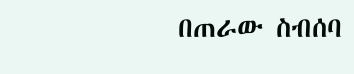በጠራው ስብሰባ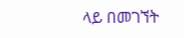ላይ በመገኘት